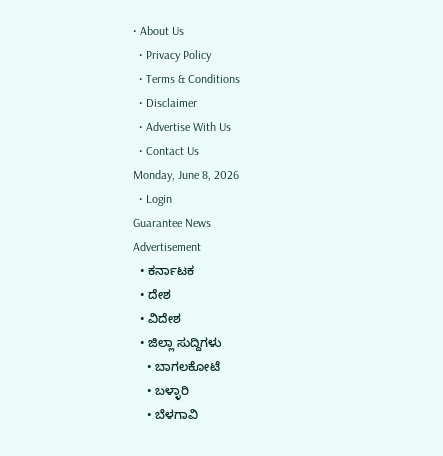• About Us
  • Privacy Policy
  • Terms & Conditions
  • Disclaimer
  • Advertise With Us
  • Contact Us
Monday, June 8, 2026
  • Login
Guarantee News
Advertisement
  • ಕರ್ನಾಟಕ
  • ದೇಶ
  • ವಿದೇಶ
  • ಜಿಲ್ಲಾ ಸುದ್ದಿಗಳು
    • ಬಾಗಲಕೋಟೆ
    • ಬಳ್ಳಾರಿ
    • ಬೆಳಗಾವಿ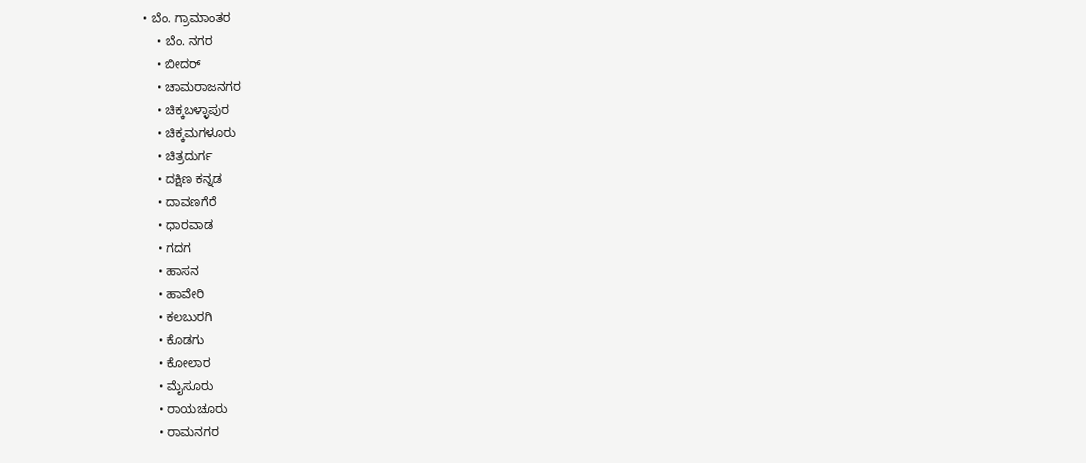• ಬೆಂ. ಗ್ರಾಮಾಂತರ
    • ಬೆಂ. ನಗರ
    • ಬೀದರ್
    • ಚಾಮರಾಜನಗರ
    • ಚಿಕ್ಕಬಳ್ಳಾಪುರ
    • ಚಿಕ್ಕಮಗಳೂರು
    • ಚಿತ್ರದುರ್ಗ
    • ದಕ್ಷಿಣ ಕನ್ನಡ
    • ದಾವಣಗೆರೆ
    • ಧಾರವಾಡ
    • ಗದಗ
    • ಹಾಸನ
    • ಹಾವೇರಿ
    • ಕಲಬುರಗಿ
    • ಕೊಡಗು
    • ಕೋಲಾರ
    • ಮೈಸೂರು
    • ರಾಯಚೂರು
    • ರಾಮನಗರ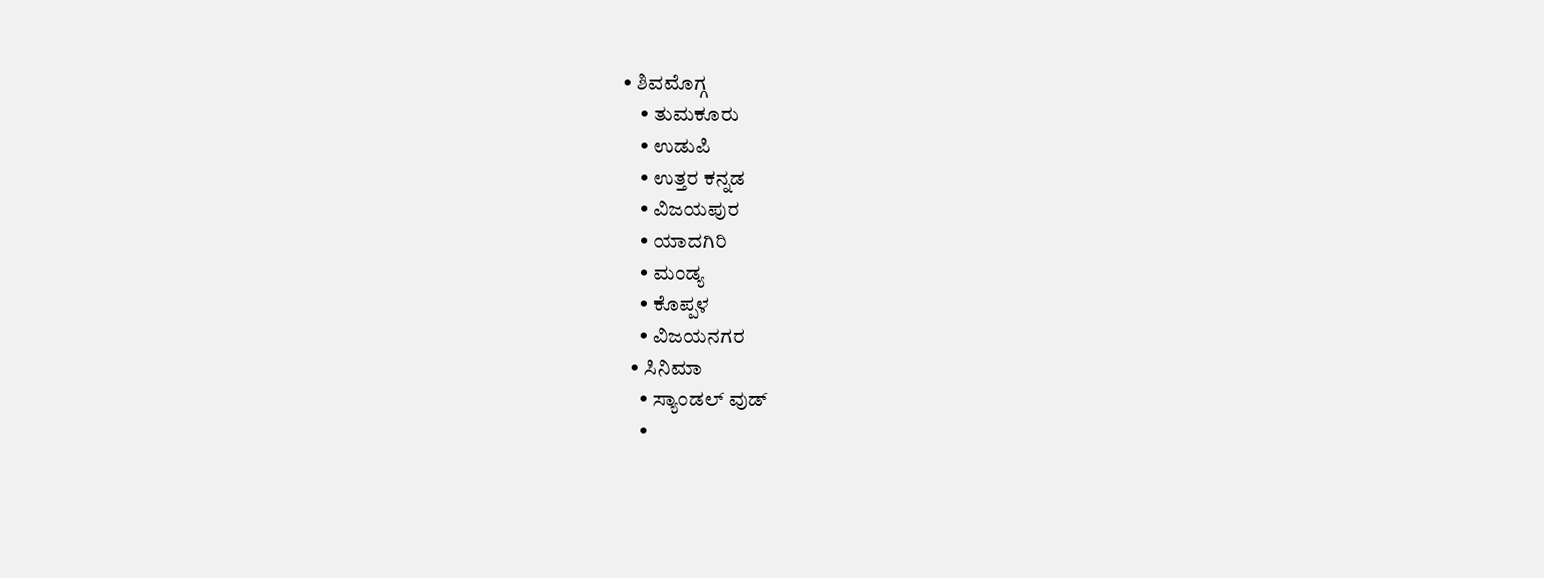• ಶಿವಮೊಗ್ಗ
    • ತುಮಕೂರು
    • ಉಡುಪಿ
    • ಉತ್ತರ ಕನ್ನಡ
    • ವಿಜಯಪುರ
    • ಯಾದಗಿರಿ
    • ಮಂಡ್ಯ
    • ಕೊಪ್ಪಳ
    • ವಿಜಯನಗರ
  • ಸಿನಿಮಾ
    • ಸ್ಯಾಂಡಲ್ ವುಡ್
    •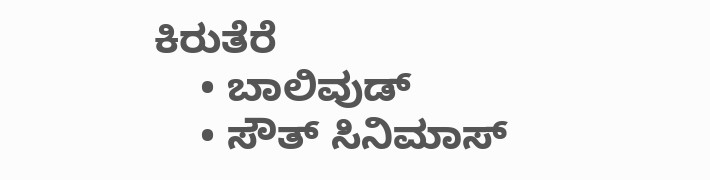ಕಿರುತೆರೆ
    • ಬಾಲಿವುಡ್
    • ಸೌತ್ ಸಿನಿಮಾಸ್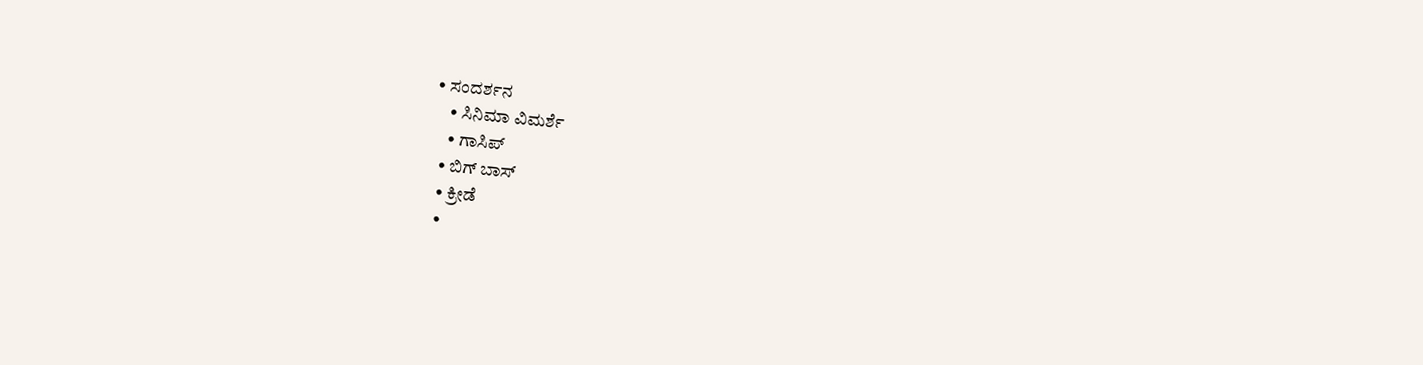• ಸಂದರ್ಶನ
    • ಸಿನಿಮಾ ವಿಮರ್ಶೆ
    • ಗಾಸಿಪ್
  • ಬಿಗ್ ಬಾಸ್
  • ಕ್ರೀಡೆ
  •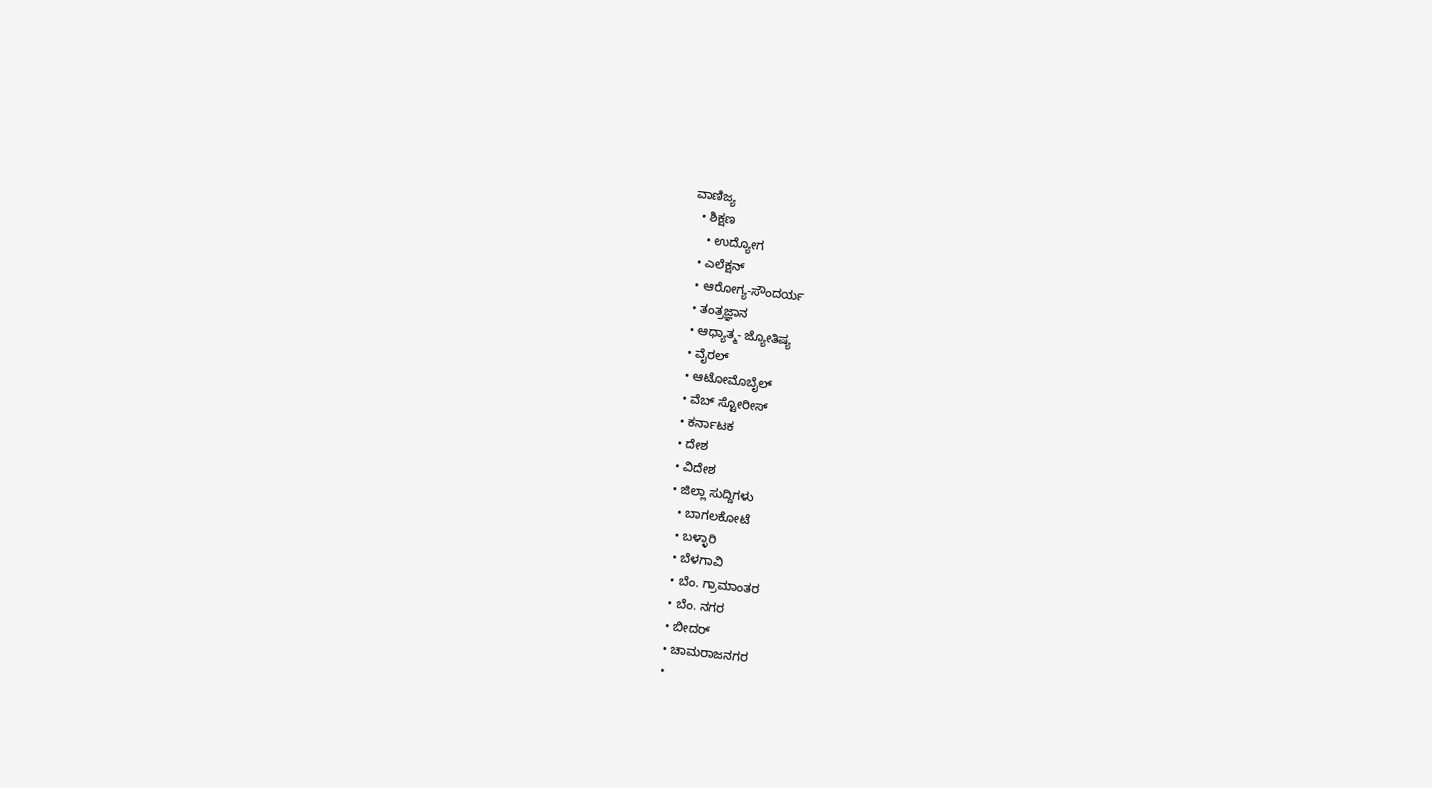ವಾಣಿಜ್ಯ
  • ಶಿಕ್ಷಣ
    • ಉದ್ಯೋಗ
  • ಎಲೆಕ್ಷನ್
  • ಆರೋಗ್ಯ-ಸೌಂದರ್ಯ
  • ತಂತ್ರಜ್ಞಾನ
  • ಆಧ್ಯಾತ್ಮ- ಜ್ಯೋತಿಷ್ಯ
  • ವೈರಲ್
  • ಆಟೋಮೊಬೈಲ್
  • ವೆಬ್ ಸ್ಟೋರೀಸ್
  • ಕರ್ನಾಟಕ
  • ದೇಶ
  • ವಿದೇಶ
  • ಜಿಲ್ಲಾ ಸುದ್ದಿಗಳು
    • ಬಾಗಲಕೋಟೆ
    • ಬಳ್ಳಾರಿ
    • ಬೆಳಗಾವಿ
    • ಬೆಂ. ಗ್ರಾಮಾಂತರ
    • ಬೆಂ. ನಗರ
    • ಬೀದರ್
    • ಚಾಮರಾಜನಗರ
    •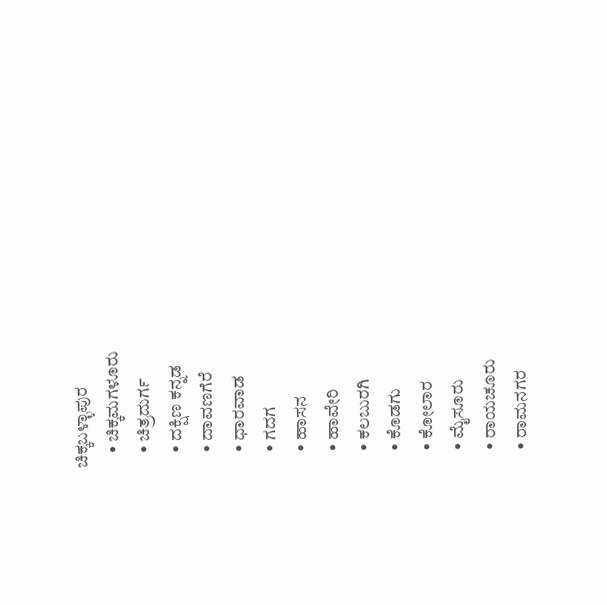ಚಿಕ್ಕಬಳ್ಳಾಪುರ
    • ಚಿಕ್ಕಮಗಳೂರು
    • ಚಿತ್ರದುರ್ಗ
    • ದಕ್ಷಿಣ ಕನ್ನಡ
    • ದಾವಣಗೆರೆ
    • ಧಾರವಾಡ
    • ಗದಗ
    • ಹಾಸನ
    • ಹಾವೇರಿ
    • ಕಲಬುರಗಿ
    • ಕೊಡಗು
    • ಕೋಲಾರ
    • ಮೈಸೂರು
    • ರಾಯಚೂರು
    • ರಾಮನಗರ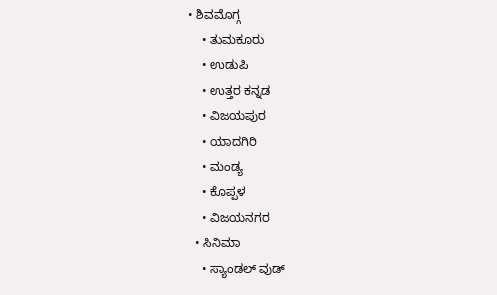• ಶಿವಮೊಗ್ಗ
    • ತುಮಕೂರು
    • ಉಡುಪಿ
    • ಉತ್ತರ ಕನ್ನಡ
    • ವಿಜಯಪುರ
    • ಯಾದಗಿರಿ
    • ಮಂಡ್ಯ
    • ಕೊಪ್ಪಳ
    • ವಿಜಯನಗರ
  • ಸಿನಿಮಾ
    • ಸ್ಯಾಂಡಲ್ ವುಡ್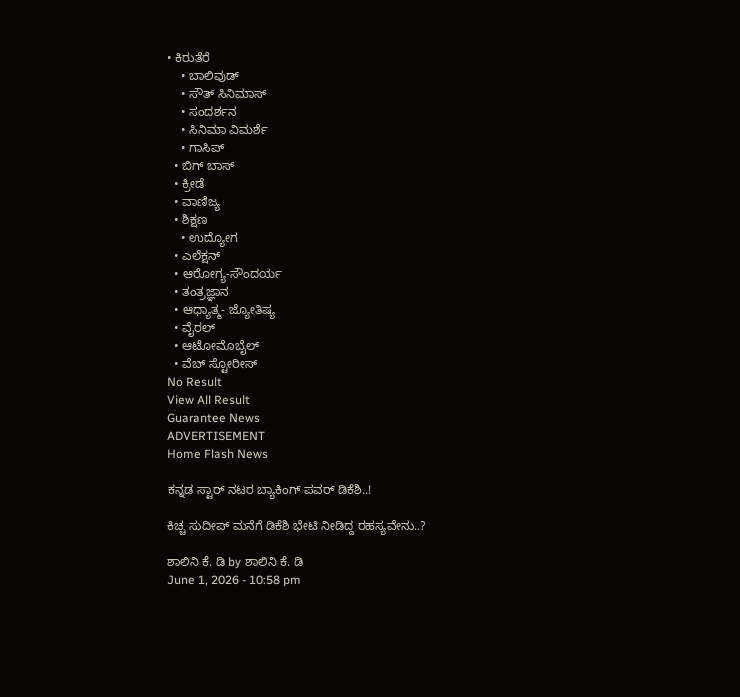• ಕಿರುತೆರೆ
    • ಬಾಲಿವುಡ್
    • ಸೌತ್ ಸಿನಿಮಾಸ್
    • ಸಂದರ್ಶನ
    • ಸಿನಿಮಾ ವಿಮರ್ಶೆ
    • ಗಾಸಿಪ್
  • ಬಿಗ್ ಬಾಸ್
  • ಕ್ರೀಡೆ
  • ವಾಣಿಜ್ಯ
  • ಶಿಕ್ಷಣ
    • ಉದ್ಯೋಗ
  • ಎಲೆಕ್ಷನ್
  • ಆರೋಗ್ಯ-ಸೌಂದರ್ಯ
  • ತಂತ್ರಜ್ಞಾನ
  • ಆಧ್ಯಾತ್ಮ- ಜ್ಯೋತಿಷ್ಯ
  • ವೈರಲ್
  • ಆಟೋಮೊಬೈಲ್
  • ವೆಬ್ ಸ್ಟೋರೀಸ್
No Result
View All Result
Guarantee News
ADVERTISEMENT
Home Flash News

ಕನ್ನಡ ಸ್ಟಾರ್ ನಟರ ಬ್ಯಾಕಿಂಗ್ ಪವರ್ ಡಿಕೆಶಿ..!

ಕಿಚ್ಚ ಸುದೀಪ್ ಮನೆಗೆ ಡಿಕೆಶಿ ಭೇಟಿ ನೀಡಿದ್ದ ರಹಸ್ಯವೇನು..?

ಶಾಲಿನಿ ಕೆ. ಡಿ by ಶಾಲಿನಿ ಕೆ. ಡಿ
June 1, 2026 - 10:58 pm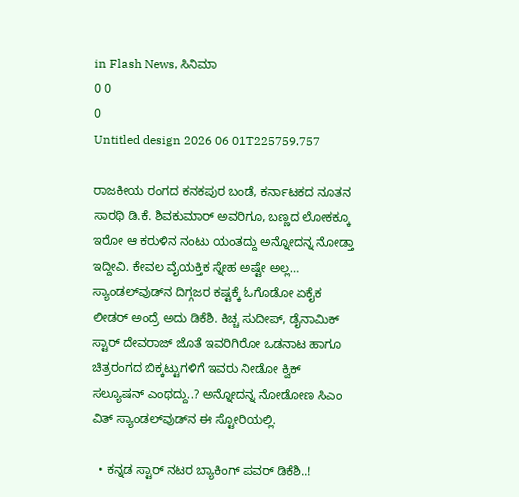in Flash News, ಸಿನಿಮಾ
0 0
0
Untitled design 2026 06 01T225759.757

ರಾಜಕೀಯ ರಂಗದ ಕನಕಪುರ ಬಂಡೆ, ಕರ್ನಾಟಕದ ನೂತನ ಸಾರಥಿ ಡಿ.ಕೆ. ಶಿವಕುಮಾರ್ ಅವರಿಗೂ, ಬಣ್ಣದ ಲೋಕಕ್ಕೂ ಇರೋ ಆ ಕರುಳಿನ ನಂಟು ಯಂತದ್ದು ಅನ್ನೋದನ್ನ ನೋಡ್ತಾ ಇದ್ದೀವಿ. ಕೇವಲ ವೈಯಕ್ತಿಕ ಸ್ನೇಹ ಅಷ್ಟೇ ಅಲ್ಲ… ಸ್ಯಾಂಡಲ್‌ವುಡ್‌ನ ದಿಗ್ಗಜರ ಕಷ್ಟಕ್ಕೆ ಓಗೊಡೋ ಏಕೈಕ ಲೀಡರ್ ಅಂದ್ರೆ ಅದು ಡಿಕೆಶಿ. ಕಿಚ್ಚ ಸುದೀಪ್, ಡೈನಾಮಿಕ್ ಸ್ಟಾರ್ ದೇವರಾಜ್ ಜೊತೆ ಇವರಿಗಿರೋ ಒಡನಾಟ ಹಾಗೂ ಚಿತ್ರರಂಗದ ಬಿಕ್ಕಟ್ಟುಗಳಿಗೆ ಇವರು ನೀಡೋ ಕ್ವಿಕ್ ಸಲ್ಯೂಷನ್ ಎಂಥದ್ದು..? ಅನ್ನೋದನ್ನ ನೋಡೋಣ ಸಿಎಂ ವಿತ್ ಸ್ಯಾಂಡಲ್‌ವುಡ್‌ನ ಈ ಸ್ಟೋರಿಯಲ್ಲಿ.

  • ಕನ್ನಡ ಸ್ಟಾರ್ ನಟರ ಬ್ಯಾಕಿಂಗ್ ಪವರ್ ಡಿಕೆಶಿ..!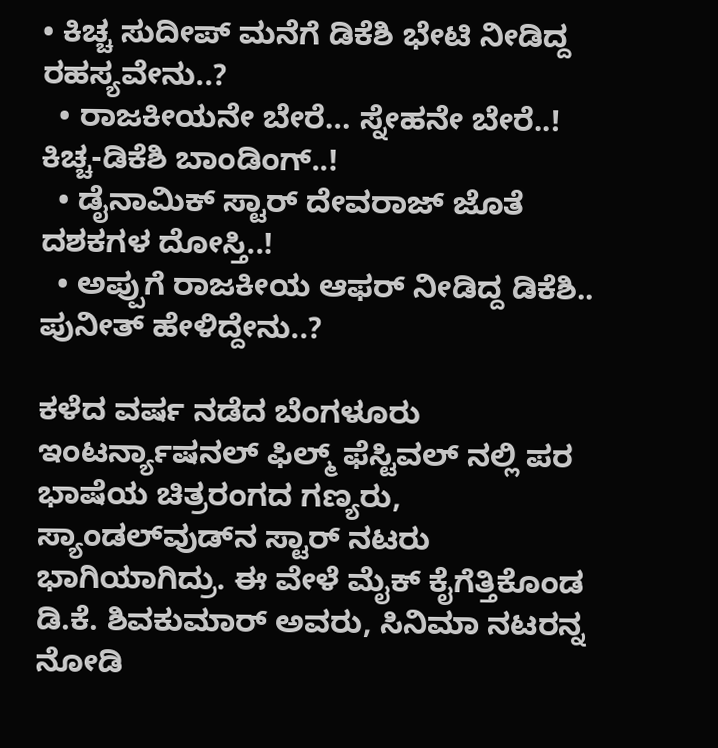• ಕಿಚ್ಚ ಸುದೀಪ್ ಮನೆಗೆ ಡಿಕೆಶಿ ಭೇಟಿ ನೀಡಿದ್ದ ರಹಸ್ಯವೇನು..?
  • ರಾಜಕೀಯನೇ ಬೇರೆ… ಸ್ನೇಹನೇ ಬೇರೆ..! ಕಿಚ್ಚ-ಡಿಕೆಶಿ ಬಾಂಡಿಂಗ್..!
  • ಡೈನಾಮಿಕ್ ಸ್ಟಾರ್ ದೇವರಾಜ್ ಜೊತೆ ದಶಕಗಳ ದೋಸ್ತಿ..!
  • ಅಪ್ಪುಗೆ ರಾಜಕೀಯ ಆಫರ್ ನೀಡಿದ್ದ ಡಿಕೆಶಿ.. ಪುನೀತ್‌‌ ಹೇಳಿದ್ದೇನು..?

ಕಳೆದ ವರ್ಷ ನಡೆದ ಬೆಂಗಳೂರು ಇಂಟರ್ನ್ಯಾಷನಲ್ ಫಿಲ್ಮ್ ಫೆಸ್ಟಿವಲ್‌ ನಲ್ಲಿ ಪರ ಭಾಷೆಯ ಚಿತ್ರರಂಗದ ಗಣ್ಯರು, ಸ್ಯಾಂಡಲ್‌ವುಡ್‌ನ ಸ್ಟಾರ್ ನಟರು ಭಾಗಿಯಾಗಿದ್ರು. ಈ ವೇಳೆ ಮೈಕ್ ಕೈಗೆತ್ತಿಕೊಂಡ ಡಿ.ಕೆ. ಶಿವಕುಮಾರ್ ಅವರು, ಸಿನಿಮಾ ನಟರನ್ನ ನೋಡಿ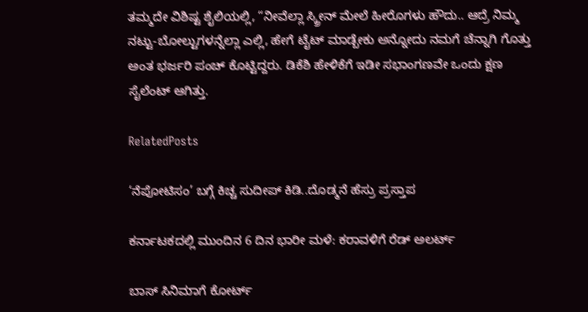ತಮ್ಮದೇ ವಿಶಿಷ್ಟ ಶೈಲಿಯಲ್ಲಿ, “ನೀವೆಲ್ಲಾ ಸ್ಕ್ರೀನ್ ಮೇಲೆ ಹೀರೊಗಳು ಹೌದು.. ಆದ್ರೆ ನಿಮ್ಮ ನಟ್ಟು-ಬೋಲ್ಟುಗಳನ್ನೆಲ್ಲಾ ಎಲ್ಲಿ, ಹೇಗೆ ಟೈಟ್ ಮಾಡ್ಬೇಕು ಅನ್ನೋದು ನಮಗೆ ಚೆನ್ನಾಗಿ ಗೊತ್ತು ಅಂತ ಭರ್ಜರಿ ಪಂಚ್ ಕೊಟ್ಟಿದ್ದರು. ಡಿಕೆಶಿ ಹೇಳಿಕೆಗೆ ಇಡೀ ಸಭಾಂಗಣವೇ ಒಂದು ಕ್ಷಣ ಸೈಲೆಂಟ್ ಆಗಿತ್ತು.

RelatedPosts

‘ನೆಪೋಟಿಸಂ’ ಬಗ್ಗೆ ಕಿಚ್ಚ ಸುದೀಪ್ ಕಿಡಿ..ದೊಡ್ಮನೆ ಹೆಸ್ರು ಪ್ರಸ್ತಾಪ

ಕರ್ನಾಟಕದಲ್ಲಿ ಮುಂದಿನ 6 ದಿನ ಭಾರೀ ಮಳೆ: ಕರಾವಳಿಗೆ ರೆಡ್ ಅಲರ್ಟ್

ಬಾಸ್‌ ಸಿನಿಮಾಗೆ ಕೋರ್ಟ್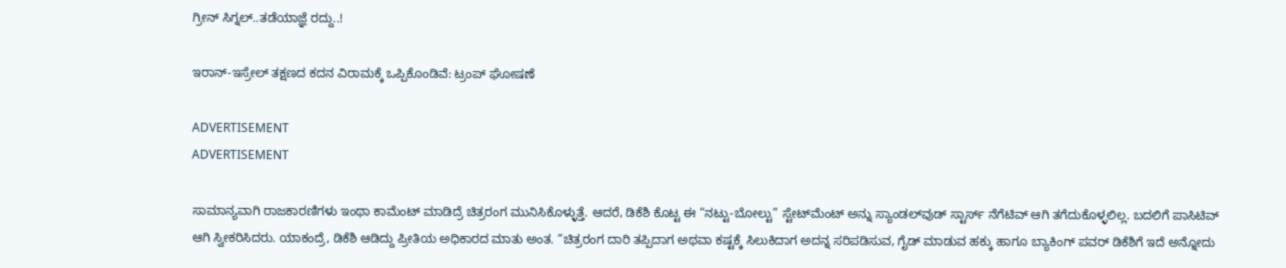ಗ್ರೀನ್ ಸಿಗ್ನಲ್..ತಡೆಯಾಜ್ಞೆ ರದ್ದು..!

ಇರಾನ್-ಇಸ್ರೇಲ್ ತಕ್ಷಣದ ಕದನ ವಿರಾಮಕ್ಕೆ ಒಪ್ಪಿಕೊಂಡಿವೆ: ಟ್ರಂಪ್ ಘೋಷಣೆ

ADVERTISEMENT
ADVERTISEMENT

ಸಾಮಾನ್ಯವಾಗಿ ರಾಜಕಾರಣಿಗಳು ಇಂಥಾ ಕಾಮೆಂಟ್ ಮಾಡಿದ್ರೆ ಚಿತ್ರರಂಗ ಮುನಿಸಿಕೊಳ್ಳುತ್ತೆ. ಆದರೆ, ಡಿಕೆಶಿ ಕೊಟ್ಟ ಈ “ನಟ್ಟು-ಬೋಲ್ಟು” ಸ್ಟೇಟ್‌ಮೆಂಟ್ ಅನ್ನು ಸ್ಯಾಂಡಲ್‌ವುಡ್ ಸ್ಟಾರ್ಸ್ ನೆಗೆಟಿವ್ ಆಗಿ ತಗೆದುಕೊಳ್ಳಲಿಲ್ಲ. ಬದಲಿಗೆ ಪಾಸಿಟಿವ್ ಆಗಿ ಸ್ವೀಕರಿಸಿದರು. ಯಾಕಂದ್ರೆ, ಡಿಕೆಶಿ ಆಡಿದ್ದು ಪ್ರೀತಿಯ ಅಧಿಕಾರದ ಮಾತು ಅಂತ. “ಚಿತ್ರರಂಗ ದಾರಿ ತಪ್ಪಿದಾಗ ಅಥವಾ ಕಷ್ಟಕ್ಕೆ ಸಿಲುಕಿದಾಗ ಅದನ್ನ ಸರಿಪಡಿಸುವ, ಗೈಡ್ ಮಾಡುವ ಹಕ್ಕು ಹಾಗೂ ಬ್ಯಾಕಿಂಗ್ ಪವರ್ ಡಿಕೆಶಿಗೆ ಇದೆ ಅನ್ನೋದು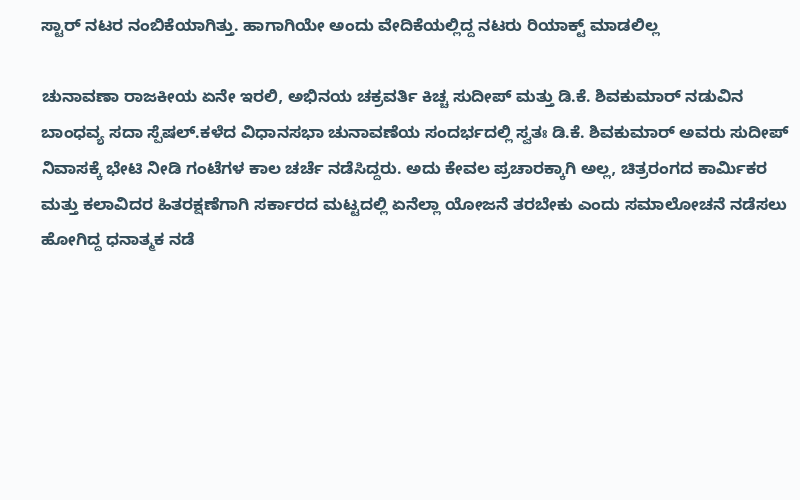ಸ್ಟಾರ್ ನಟರ ನಂಬಿಕೆಯಾಗಿತ್ತು. ಹಾಗಾಗಿಯೇ ಅಂದು ವೇದಿಕೆಯಲ್ಲಿದ್ದ ನಟರು ರಿಯಾಕ್ಟ್ ಮಾಡಲಿಲ್ಲ

ಚುನಾವಣಾ ರಾಜಕೀಯ ಏನೇ ಇರಲಿ, ಅಭಿನಯ ಚಕ್ರವರ್ತಿ ಕಿಚ್ಚ ಸುದೀಪ್ ಮತ್ತು ಡಿ.ಕೆ. ಶಿವಕುಮಾರ್ ನಡುವಿನ ಬಾಂಧವ್ಯ ಸದಾ ಸ್ಪೆಷಲ್.ಕಳೆದ ವಿಧಾನಸಭಾ ಚುನಾವಣೆಯ ಸಂದರ್ಭದಲ್ಲಿ ಸ್ವತಃ ಡಿ.ಕೆ. ಶಿವಕುಮಾರ್ ಅವರು ಸುದೀಪ್ ನಿವಾಸಕ್ಕೆ ಭೇಟಿ ನೀಡಿ ಗಂಟೆಗಳ ಕಾಲ ಚರ್ಚೆ ನಡೆಸಿದ್ದರು. ಅದು ಕೇವಲ ಪ್ರಚಾರಕ್ಕಾಗಿ ಅಲ್ಲ, ಚಿತ್ರರಂಗದ ಕಾರ್ಮಿಕರ ಮತ್ತು ಕಲಾವಿದರ ಹಿತರಕ್ಷಣೆಗಾಗಿ ಸರ್ಕಾರದ ಮಟ್ಟದಲ್ಲಿ ಏನೆಲ್ಲಾ ಯೋಜನೆ ತರಬೇಕು ಎಂದು ಸಮಾಲೋಚನೆ ನಡೆಸಲು ಹೋಗಿದ್ದ ಧನಾತ್ಮಕ ನಡೆ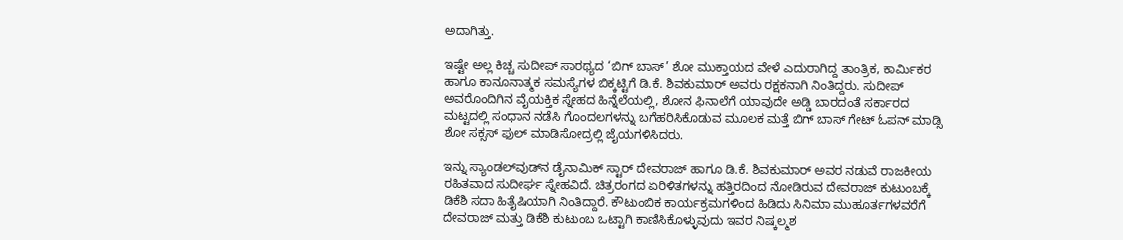ಅದಾಗಿತ್ತು.

ಇಷ್ಟೇ ಅಲ್ಲ ಕಿಚ್ಚ ಸುದೀಪ್ ಸಾರಥ್ಯದ ‘ಬಿಗ್ ಬಾಸ್’ ಶೋ ಮುಕ್ತಾಯದ ವೇಳೆ ಎದುರಾಗಿದ್ದ ತಾಂತ್ರಿಕ, ಕಾರ್ಮಿಕರ ಹಾಗೂ ಕಾನೂನಾತ್ಮಕ ಸಮಸ್ಯೆಗಳ ಬಿಕ್ಕಟ್ಟಿಗೆ ಡಿ.ಕೆ. ಶಿವಕುಮಾರ್ ಅವರು ರಕ್ಷಕನಾಗಿ ನಿಂತಿದ್ದರು. ಸುದೀಪ್ ಅವರೊಂದಿಗಿನ ವೈಯಕ್ತಿಕ ಸ್ನೇಹದ ಹಿನ್ನೆಲೆಯಲ್ಲಿ, ಶೋನ ಫಿನಾಲೆಗೆ ಯಾವುದೇ ಅಡ್ಡಿ ಬಾರದಂತೆ ಸರ್ಕಾರದ ಮಟ್ಟದಲ್ಲಿ ಸಂಧಾನ ನಡೆಸಿ ಗೊಂದಲಗಳನ್ನು ಬಗೆಹರಿಸಿಕೊಡುವ ಮೂಲಕ ಮತ್ತೆ ಬಿಗ್ ಬಾಸ್ ಗೇಟ್ ಓಪನ್ ಮಾಡ್ಸಿ ಶೋ ಸಕ್ಸಸ್ ಫುಲ್ ಮಾಡಿಸೋದ್ರಲ್ಲಿ ಜೈಯಗಳಿಸಿದರು.

ಇನ್ನು ಸ್ಯಾಂಡಲ್‌ವುಡ್‌ನ ಡೈನಾಮಿಕ್ ಸ್ಟಾರ್ ದೇವರಾಜ್ ಹಾಗೂ ಡಿ.ಕೆ. ಶಿವಕುಮಾರ್ ಅವರ ನಡುವೆ ರಾಜಕೀಯ ರಹಿತವಾದ ಸುದೀರ್ಘ ಸ್ನೇಹವಿದೆ. ಚಿತ್ರರಂಗದ ಏರಿಳಿತಗಳನ್ನು ಹತ್ತಿರದಿಂದ ನೋಡಿರುವ ದೇವರಾಜ್ ಕುಟುಂಬಕ್ಕೆ ಡಿಕೆಶಿ ಸದಾ ಹಿತೈಷಿಯಾಗಿ ನಿಂತಿದ್ದಾರೆ. ಕೌಟುಂಬಿಕ ಕಾರ್ಯಕ್ರಮಗಳಿಂದ ಹಿಡಿದು ಸಿನಿಮಾ ಮುಹೂರ್ತಗಳವರೆಗೆ ದೇವರಾಜ್ ಮತ್ತು ಡಿಕೆಶಿ ಕುಟುಂಬ ಒಟ್ಟಾಗಿ ಕಾಣಿಸಿಕೊಳ್ಳುವುದು ಇವರ ನಿಷ್ಕಲ್ಮಶ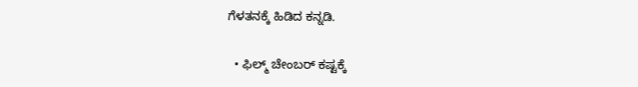ಗೆಳತನಕ್ಕೆ ಹಿಡಿದ ಕನ್ನಡಿ.

  • ಫಿಲ್ಮ್ ಚೇಂಬರ್ ಕಷ್ಟಕ್ಕೆ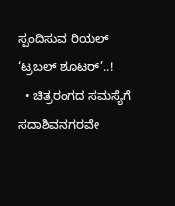ಸ್ಪಂದಿಸುವ ರಿಯಲ್ ‘ಟ್ರಬಲ್ ಶೂಟರ್’..!
  • ಚಿತ್ರರಂಗದ ಸಮಸ್ಯೆಗೆ ಸದಾಶಿವನಗರವೇ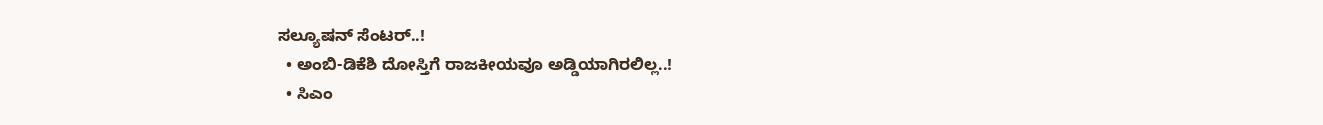ಸಲ್ಯೂಷನ್ ಸೆಂಟರ್..!
  • ಅಂಬಿ-ಡಿಕೆಶಿ ದೋಸ್ತಿಗೆ ರಾಜಕೀಯವೂ ಅಡ್ಡಿಯಾಗಿರಲಿಲ್ಲ..!
  • ಸಿಎಂ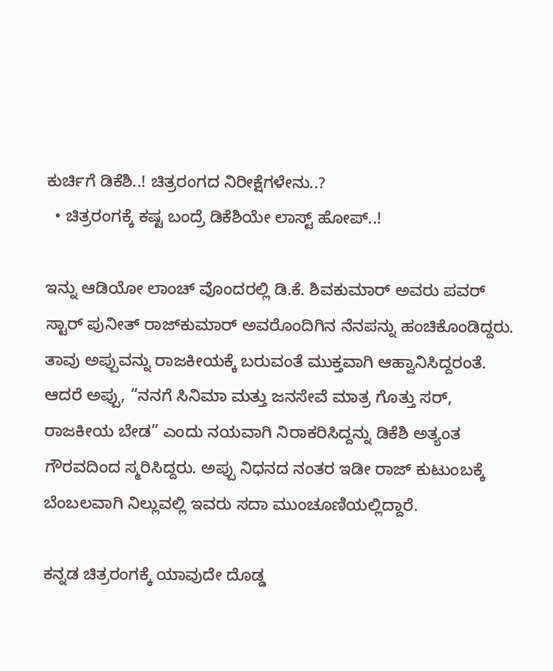ಕುರ್ಚಿಗೆ ಡಿಕೆಶಿ..! ಚಿತ್ರರಂಗದ ನಿರೀಕ್ಷೆಗಳೇನು..?
  • ಚಿತ್ರರಂಗಕ್ಕೆ ಕಷ್ಟ ಬಂದ್ರೆ ಡಿಕೆಶಿಯೇ ಲಾಸ್ಟ್ ಹೋಪ್..!

ಇನ್ನು ಆಡಿಯೋ ಲಾಂಚ್ ವೊಂದರಲ್ಲಿ ಡಿ.ಕೆ. ಶಿವಕುಮಾರ್ ಅವರು ಪವರ್ ಸ್ಟಾರ್ ಪುನೀತ್ ರಾಜ್‌ಕುಮಾರ್ ಅವರೊಂದಿಗಿನ ನೆನಪನ್ನು ಹಂಚಿಕೊಂಡಿದ್ದರು. ತಾವು ಅಪ್ಪುವನ್ನು ರಾಜಕೀಯಕ್ಕೆ ಬರುವಂತೆ ಮುಕ್ತವಾಗಿ ಆಹ್ವಾನಿಸಿದ್ದರಂತೆ. ಆದರೆ ಅಪ್ಪು, “ನನಗೆ ಸಿನಿಮಾ ಮತ್ತು ಜನಸೇವೆ ಮಾತ್ರ ಗೊತ್ತು ಸರ್, ರಾಜಕೀಯ ಬೇಡ” ಎಂದು ನಯವಾಗಿ ನಿರಾಕರಿಸಿದ್ದನ್ನು ಡಿಕೆಶಿ ಅತ್ಯಂತ ಗೌರವದಿಂದ ಸ್ಮರಿಸಿದ್ದರು. ಅಪ್ಪು ನಿಧನದ ನಂತರ ಇಡೀ ರಾಜ್ ಕುಟುಂಬಕ್ಕೆ ಬೆಂಬಲವಾಗಿ ನಿಲ್ಲುವಲ್ಲಿ ಇವರು ಸದಾ ಮುಂಚೂಣಿಯಲ್ಲಿದ್ದಾರೆ.

ಕನ್ನಡ ಚಿತ್ರರಂಗಕ್ಕೆ ಯಾವುದೇ ದೊಡ್ಡ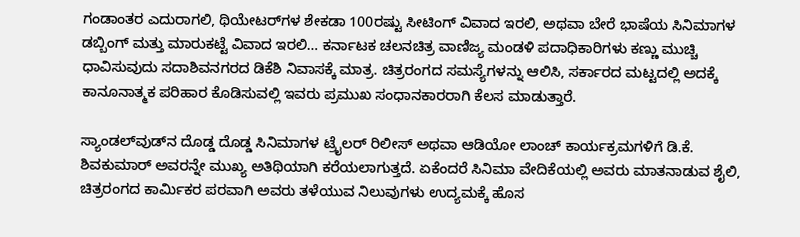ಗಂಡಾಂತರ ಎದುರಾಗಲಿ, ಥಿಯೇಟರ್‌ಗಳ ಶೇಕಡಾ 100ರಷ್ಟು ಸೀಟಿಂಗ್ ವಿವಾದ ಇರಲಿ, ಅಥವಾ ಬೇರೆ ಭಾಷೆಯ ಸಿನಿಮಾಗಳ ಡಬ್ಬಿಂಗ್ ಮತ್ತು ಮಾರುಕಟ್ಟೆ ವಿವಾದ ಇರಲಿ… ಕರ್ನಾಟಕ ಚಲನಚಿತ್ರ ವಾಣಿಜ್ಯ ಮಂಡಳಿ ಪದಾಧಿಕಾರಿಗಳು ಕಣ್ಣು ಮುಚ್ಚಿ ಧಾವಿಸುವುದು ಸದಾಶಿವನಗರದ ಡಿಕೆಶಿ ನಿವಾಸಕ್ಕೆ ಮಾತ್ರ. ಚಿತ್ರರಂಗದ ಸಮಸ್ಯೆಗಳನ್ನು ಆಲಿಸಿ, ಸರ್ಕಾರದ ಮಟ್ಟದಲ್ಲಿ ಅದಕ್ಕೆ ಕಾನೂನಾತ್ಮಕ ಪರಿಹಾರ ಕೊಡಿಸುವಲ್ಲಿ ಇವರು ಪ್ರಮುಖ ಸಂಧಾನಕಾರರಾಗಿ ಕೆಲಸ ಮಾಡುತ್ತಾರೆ.

ಸ್ಯಾಂಡಲ್‌ವುಡ್‌ನ ದೊಡ್ಡ ದೊಡ್ಡ ಸಿನಿಮಾಗಳ ಟ್ರೈಲರ್ ರಿಲೀಸ್ ಅಥವಾ ಆಡಿಯೋ ಲಾಂಚ್ ಕಾರ್ಯಕ್ರಮಗಳಿಗೆ ಡಿ.ಕೆ. ಶಿವಕುಮಾರ್ ಅವರನ್ನೇ ಮುಖ್ಯ ಅತಿಥಿಯಾಗಿ ಕರೆಯಲಾಗುತ್ತದೆ. ಏಕೆಂದರೆ ಸಿನಿಮಾ ವೇದಿಕೆಯಲ್ಲಿ ಅವರು ಮಾತನಾಡುವ ಶೈಲಿ, ಚಿತ್ರರಂಗದ ಕಾರ್ಮಿಕರ ಪರವಾಗಿ ಅವರು ತಳೆಯುವ ನಿಲುವುಗಳು ಉದ್ಯಮಕ್ಕೆ ಹೊಸ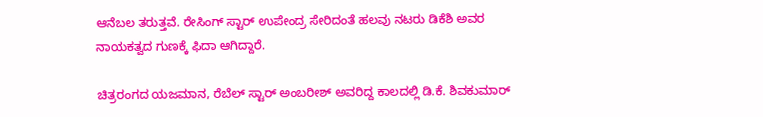ಆನೆಬಲ ತರುತ್ತವೆ. ರೇಸಿಂಗ್ ಸ್ಟಾರ್ ಉಪೇಂದ್ರ ಸೇರಿದಂತೆ ಹಲವು ನಟರು ಡಿಕೆಶಿ ಅವರ ನಾಯಕತ್ವದ ಗುಣಕ್ಕೆ ಫಿದಾ ಆಗಿದ್ದಾರೆ.

ಚಿತ್ರರಂಗದ ಯಜಮಾನ, ರೆಬೆಲ್ ಸ್ಟಾರ್ ಅಂಬರೀಶ್ ಅವರಿದ್ದ ಕಾಲದಲ್ಲಿ ಡಿ.ಕೆ. ಶಿವಕುಮಾರ್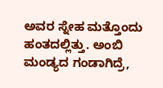ಅವರ ಸ್ನೇಹ ಮತ್ತೊಂದು ಹಂತದಲ್ಲಿತ್ತು. ಅಂಬಿ ಮಂಡ್ಯದ ಗಂಡಾಗಿದ್ರೆ,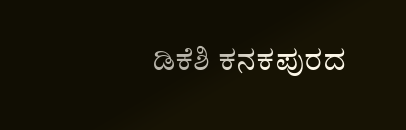ಡಿಕೆಶಿ ಕನಕಪುರದ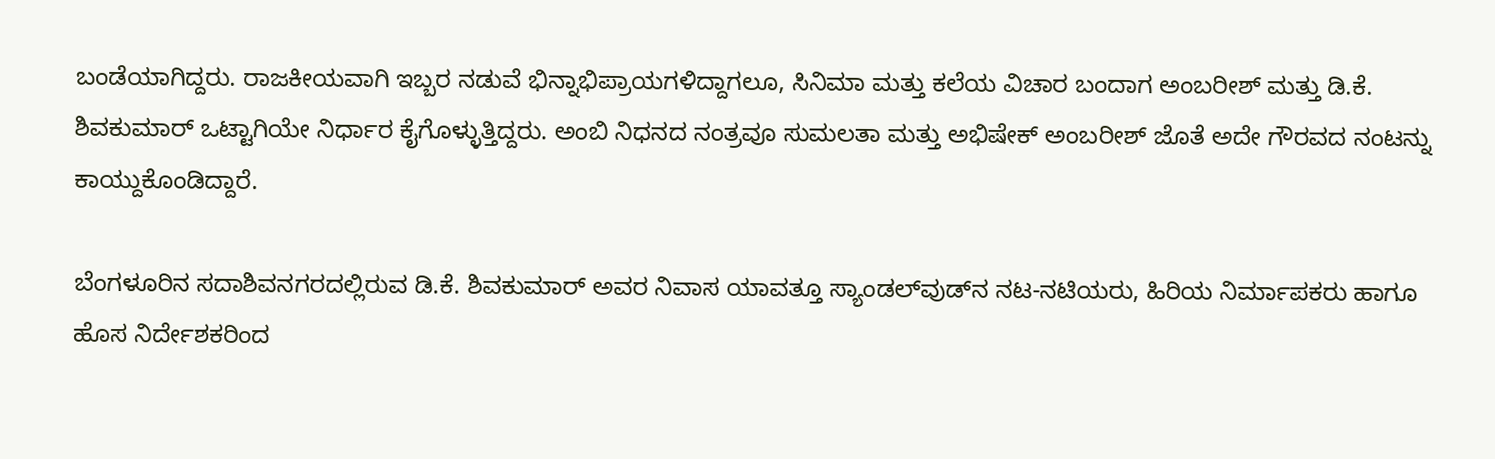ಬಂಡೆಯಾಗಿದ್ದರು. ರಾಜಕೀಯವಾಗಿ ಇಬ್ಬರ ನಡುವೆ ಭಿನ್ನಾಭಿಪ್ರಾಯಗಳಿದ್ದಾಗಲೂ, ಸಿನಿಮಾ ಮತ್ತು ಕಲೆಯ ವಿಚಾರ ಬಂದಾಗ ಅಂಬರೀಶ್ ಮತ್ತು ಡಿ.ಕೆ. ಶಿವಕುಮಾರ್ ಒಟ್ಟಾಗಿಯೇ ನಿರ್ಧಾರ ಕೈಗೊಳ್ಳುತ್ತಿದ್ದರು. ಅಂಬಿ ನಿಧನದ ನಂತ್ರವೂ ಸುಮಲತಾ ಮತ್ತು ಅಭಿಷೇಕ್ ಅಂಬರೀಶ್ ಜೊತೆ ಅದೇ ಗೌರವದ ನಂಟನ್ನು ಕಾಯ್ದುಕೊಂಡಿದ್ದಾರೆ.

ಬೆಂಗಳೂರಿನ ಸದಾಶಿವನಗರದಲ್ಲಿರುವ ಡಿ.ಕೆ. ಶಿವಕುಮಾರ್ ಅವರ ನಿವಾಸ ಯಾವತ್ತೂ ಸ್ಯಾಂಡಲ್‌ವುಡ್‌ನ ನಟ-ನಟಿಯರು, ಹಿರಿಯ ನಿರ್ಮಾಪಕರು ಹಾಗೂ ಹೊಸ ನಿರ್ದೇಶಕರಿಂದ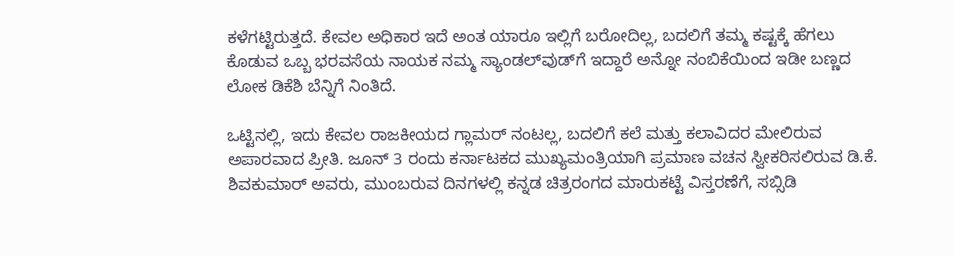ಕಳೆಗಟ್ಟಿರುತ್ತದೆ. ಕೇವಲ ಅಧಿಕಾರ ಇದೆ ಅಂತ ಯಾರೂ ಇಲ್ಲಿಗೆ ಬರೋದಿಲ್ಲ, ಬದಲಿಗೆ ತಮ್ಮ ಕಷ್ಟಕ್ಕೆ ಹೆಗಲು ಕೊಡುವ ಒಬ್ಬ ಭರವಸೆಯ ನಾಯಕ ನಮ್ಮ ಸ್ಯಾಂಡಲ್‌ವುಡ್‌ಗೆ ಇದ್ದಾರೆ ಅನ್ನೋ ನಂಬಿಕೆಯಿಂದ ಇಡೀ ಬಣ್ಣದ ಲೋಕ ಡಿಕೆಶಿ ಬೆನ್ನಿಗೆ ನಿಂತಿದೆ.

ಒಟ್ಟಿನಲ್ಲಿ, ಇದು ಕೇವಲ ರಾಜಕೀಯದ ಗ್ಲಾಮರ್ ನಂಟಲ್ಲ, ಬದಲಿಗೆ ಕಲೆ ಮತ್ತು ಕಲಾವಿದರ ಮೇಲಿರುವ ಅಪಾರವಾದ ಪ್ರೀತಿ. ಜೂನ್ 3 ರಂದು ಕರ್ನಾಟಕದ ಮುಖ್ಯಮಂತ್ರಿಯಾಗಿ ಪ್ರಮಾಣ ವಚನ ಸ್ವೀಕರಿಸಲಿರುವ ಡಿ.ಕೆ. ಶಿವಕುಮಾರ್ ಅವರು, ಮುಂಬರುವ ದಿನಗಳಲ್ಲಿ ಕನ್ನಡ ಚಿತ್ರರಂಗದ ಮಾರುಕಟ್ಟೆ ವಿಸ್ತರಣೆಗೆ, ಸಬ್ಸಿಡಿ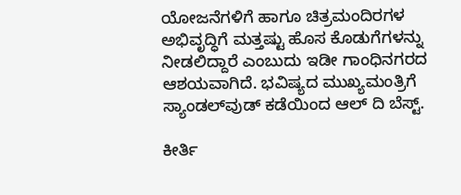ಯೋಜನೆಗಳಿಗೆ ಹಾಗೂ ಚಿತ್ರಮಂದಿರಗಳ ಅಭಿವೃದ್ಧಿಗೆ ಮತ್ತಷ್ಟು ಹೊಸ ಕೊಡುಗೆಗಳನ್ನು ನೀಡಲಿದ್ದಾರೆ ಎಂಬುದು ಇಡೀ ಗಾಂಧಿನಗರದ ಆಶಯವಾಗಿದೆ. ಭವಿಷ್ಯದ ಮುಖ್ಯಮಂತ್ರಿಗೆ ಸ್ಯಾಂಡಲ್‌ವುಡ್ ಕಡೆಯಿಂದ ಆಲ್ ದಿ ಬೆಸ್ಟ್.

ಕೀರ್ತಿ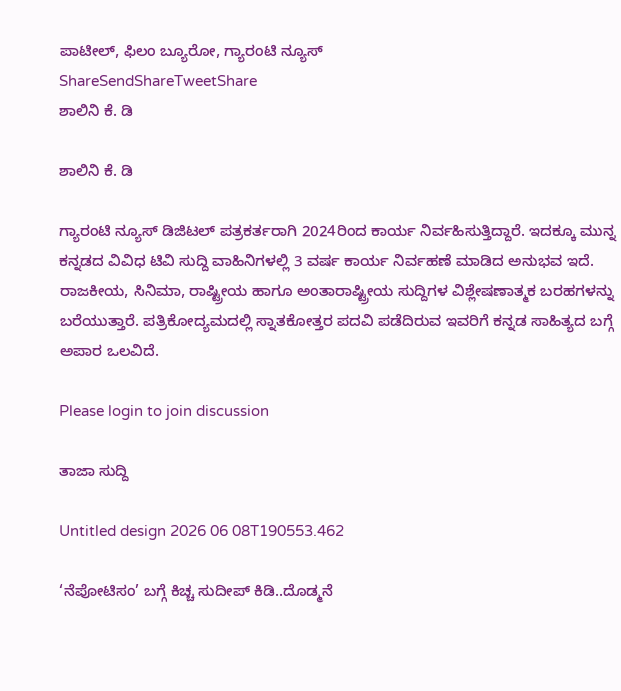ಪಾಟೀಲ್, ಫಿಲಂ ಬ್ಯೂರೋ, ಗ್ಯಾರಂಟಿ ನ್ಯೂಸ್
ShareSendShareTweetShare
ಶಾಲಿನಿ ಕೆ. ಡಿ

ಶಾಲಿನಿ ಕೆ. ಡಿ

ಗ್ಯಾರಂಟಿ ನ್ಯೂಸ್ ಡಿಜಿಟಲ್ ಪತ್ರಕರ್ತರಾಗಿ 2024ರಿಂದ ಕಾರ್ಯ ನಿರ್ವಹಿಸುತ್ತಿದ್ದಾರೆ. ಇದಕ್ಕೂ ಮುನ್ನ ಕನ್ನಡದ ವಿವಿಧ ಟಿವಿ ಸುದ್ದಿ ವಾಹಿನಿಗಳಲ್ಲಿ 3 ವರ್ಷ ಕಾರ್ಯ ನಿರ್ವಹಣೆ ಮಾಡಿದ ಅನುಭವ ಇದೆ. ರಾಜಕೀಯ, ಸಿನಿಮಾ, ರಾಷ್ಟ್ರೀಯ ಹಾಗೂ ಅಂತಾರಾಷ್ಟ್ರೀಯ ಸುದ್ದಿಗಳ ವಿಶ್ಲೇಷಣಾತ್ಮಕ ಬರಹಗಳನ್ನು ಬರೆಯುತ್ತಾರೆ. ಪತ್ರಿಕೋದ್ಯಮದಲ್ಲಿ ಸ್ನಾತಕೋತ್ತರ ಪದವಿ ಪಡೆದಿರುವ ಇವರಿಗೆ ಕನ್ನಡ ಸಾಹಿತ್ಯದ ಬಗ್ಗೆ ಅಪಾರ ಒಲವಿದೆ.

Please login to join discussion

ತಾಜಾ ಸುದ್ದಿ

Untitled design 2026 06 08T190553.462

‘ನೆಪೋಟಿಸಂ’ ಬಗ್ಗೆ ಕಿಚ್ಚ ಸುದೀಪ್ ಕಿಡಿ..ದೊಡ್ಮನೆ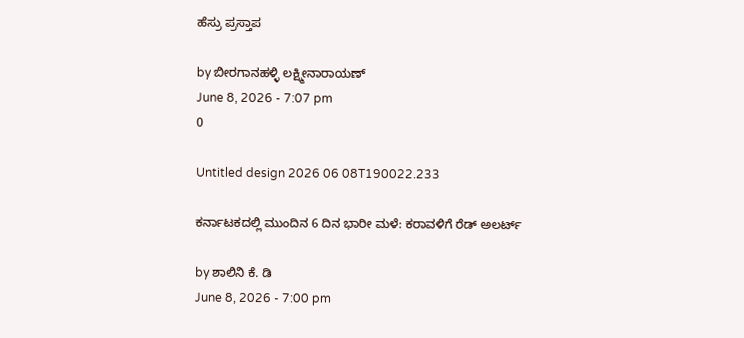ಹೆಸ್ರು ಪ್ರಸ್ತಾಪ

by ಬೀರಗಾನಹಳ್ಳಿ ಲಕ್ಷ್ಮೀನಾರಾಯಣ್
June 8, 2026 - 7:07 pm
0

Untitled design 2026 06 08T190022.233

ಕರ್ನಾಟಕದಲ್ಲಿ ಮುಂದಿನ 6 ದಿನ ಭಾರೀ ಮಳೆ: ಕರಾವಳಿಗೆ ರೆಡ್ ಅಲರ್ಟ್

by ಶಾಲಿನಿ ಕೆ. ಡಿ
June 8, 2026 - 7:00 pm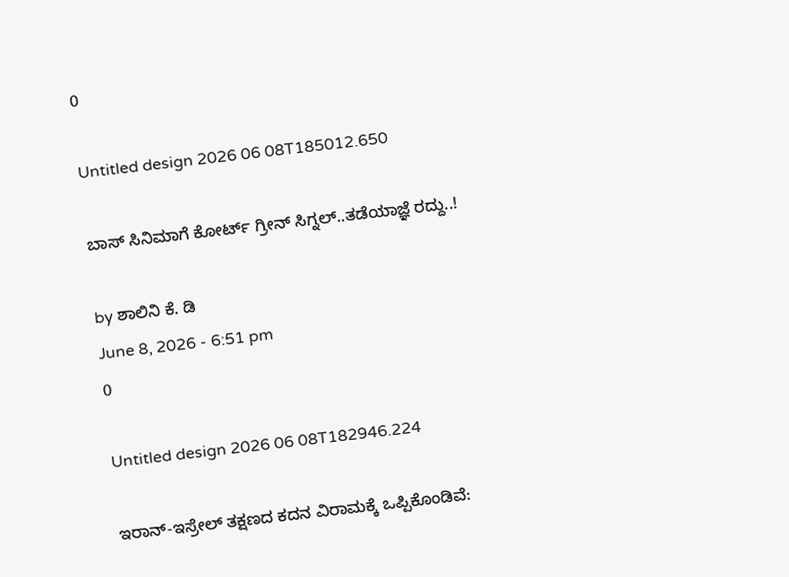0

Untitled design 2026 06 08T185012.650

ಬಾಸ್‌ ಸಿನಿಮಾಗೆ ಕೋರ್ಟ್ ಗ್ರೀನ್ ಸಿಗ್ನಲ್..ತಡೆಯಾಜ್ಞೆ ರದ್ದು..!

by ಶಾಲಿನಿ ಕೆ. ಡಿ
June 8, 2026 - 6:51 pm
0

Untitled design 2026 06 08T182946.224

ಇರಾನ್-ಇಸ್ರೇಲ್ ತಕ್ಷಣದ ಕದನ ವಿರಾಮಕ್ಕೆ ಒಪ್ಪಿಕೊಂಡಿವೆ: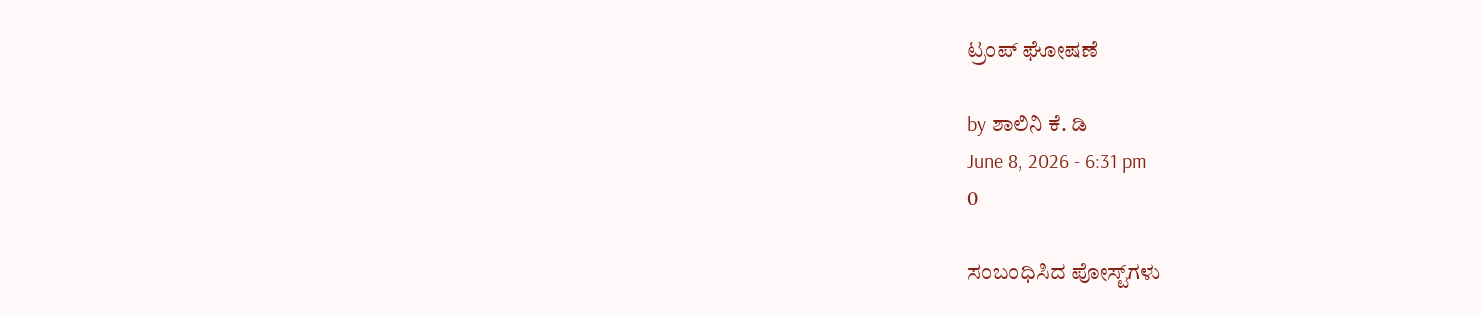ಟ್ರಂಪ್ ಘೋಷಣೆ

by ಶಾಲಿನಿ ಕೆ. ಡಿ
June 8, 2026 - 6:31 pm
0

ಸಂಬಂಧಿಸಿದ ಪೋಸ್ಟ್‌ಗಳು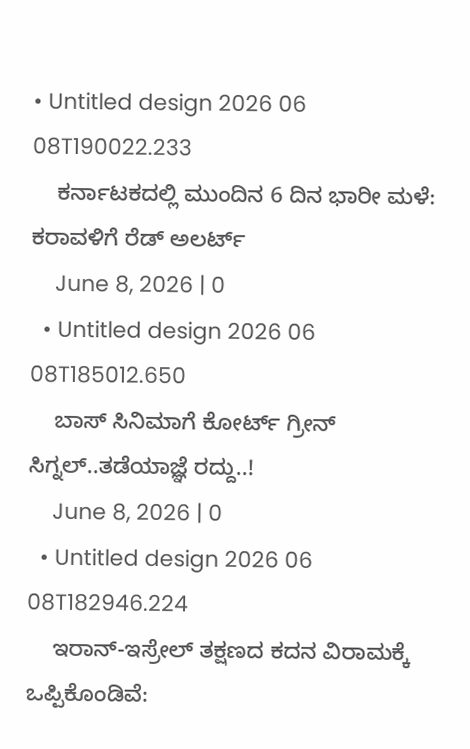• Untitled design 2026 06 08T190022.233
    ಕರ್ನಾಟಕದಲ್ಲಿ ಮುಂದಿನ 6 ದಿನ ಭಾರೀ ಮಳೆ: ಕರಾವಳಿಗೆ ರೆಡ್ ಅಲರ್ಟ್
    June 8, 2026 | 0
  • Untitled design 2026 06 08T185012.650
    ಬಾಸ್‌ ಸಿನಿಮಾಗೆ ಕೋರ್ಟ್ ಗ್ರೀನ್ ಸಿಗ್ನಲ್..ತಡೆಯಾಜ್ಞೆ ರದ್ದು..!
    June 8, 2026 | 0
  • Untitled design 2026 06 08T182946.224
    ಇರಾನ್-ಇಸ್ರೇಲ್ ತಕ್ಷಣದ ಕದನ ವಿರಾಮಕ್ಕೆ ಒಪ್ಪಿಕೊಂಡಿವೆ: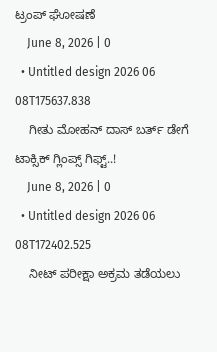ಟ್ರಂಪ್ ಘೋಷಣೆ
    June 8, 2026 | 0
  • Untitled design 2026 06 08T175637.838
    ಗೀತು ಮೋಹನ್ ದಾಸ್ ಬರ್ತ್ ಡೇಗೆ ಟಾಕ್ಸಿಕ್ ಗ್ಲಿಂಪ್ಸ್ ಗಿಫ್ಟ್..!
    June 8, 2026 | 0
  • Untitled design 2026 06 08T172402.525
    ನೀಟ್ ಪರೀಕ್ಷಾ ಅಕ್ರಮ ತಡೆಯಲು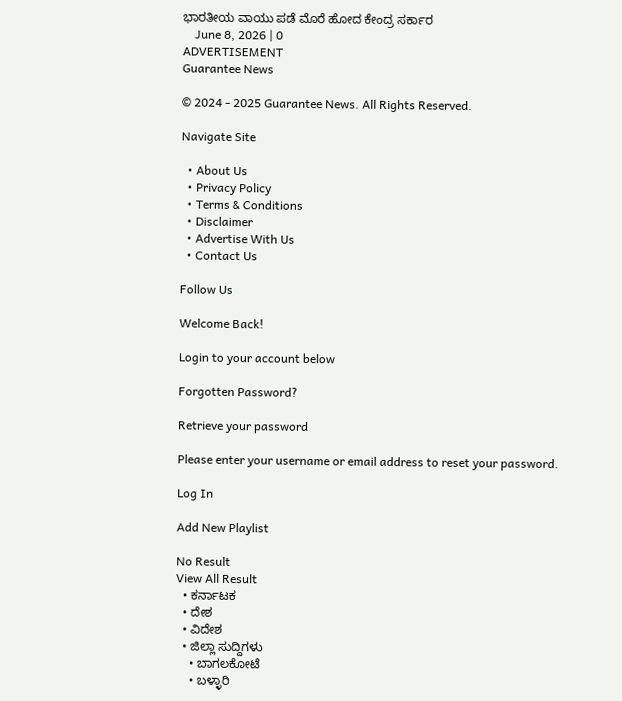ಭಾರತೀಯ ವಾಯು ಪಡೆ ಮೊರೆ ಹೋದ ಕೇಂದ್ರ ಸರ್ಕಾರ
    June 8, 2026 | 0
ADVERTISEMENT
Guarantee News

© 2024 - 2025 Guarantee News. All Rights Reserved.

Navigate Site

  • About Us
  • Privacy Policy
  • Terms & Conditions
  • Disclaimer
  • Advertise With Us
  • Contact Us

Follow Us

Welcome Back!

Login to your account below

Forgotten Password?

Retrieve your password

Please enter your username or email address to reset your password.

Log In

Add New Playlist

No Result
View All Result
  • ಕರ್ನಾಟಕ
  • ದೇಶ
  • ವಿದೇಶ
  • ಜಿಲ್ಲಾ ಸುದ್ದಿಗಳು
    • ಬಾಗಲಕೋಟೆ
    • ಬಳ್ಳಾರಿ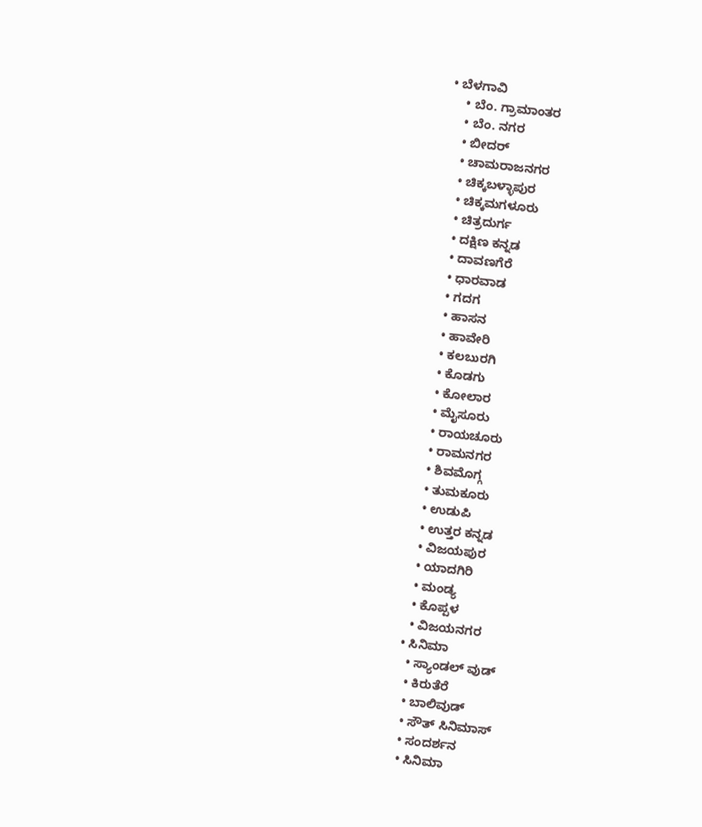• ಬೆಳಗಾವಿ
    • ಬೆಂ. ಗ್ರಾಮಾಂತರ
    • ಬೆಂ. ನಗರ
    • ಬೀದರ್
    • ಚಾಮರಾಜನಗರ
    • ಚಿಕ್ಕಬಳ್ಳಾಪುರ
    • ಚಿಕ್ಕಮಗಳೂರು
    • ಚಿತ್ರದುರ್ಗ
    • ದಕ್ಷಿಣ ಕನ್ನಡ
    • ದಾವಣಗೆರೆ
    • ಧಾರವಾಡ
    • ಗದಗ
    • ಹಾಸನ
    • ಹಾವೇರಿ
    • ಕಲಬುರಗಿ
    • ಕೊಡಗು
    • ಕೋಲಾರ
    • ಮೈಸೂರು
    • ರಾಯಚೂರು
    • ರಾಮನಗರ
    • ಶಿವಮೊಗ್ಗ
    • ತುಮಕೂರು
    • ಉಡುಪಿ
    • ಉತ್ತರ ಕನ್ನಡ
    • ವಿಜಯಪುರ
    • ಯಾದಗಿರಿ
    • ಮಂಡ್ಯ
    • ಕೊಪ್ಪಳ
    • ವಿಜಯನಗರ
  • ಸಿನಿಮಾ
    • ಸ್ಯಾಂಡಲ್ ವುಡ್
    • ಕಿರುತೆರೆ
    • ಬಾಲಿವುಡ್
    • ಸೌತ್ ಸಿನಿಮಾಸ್
    • ಸಂದರ್ಶನ
    • ಸಿನಿಮಾ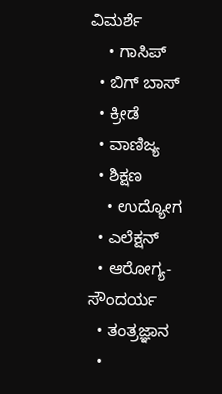ವಿಮರ್ಶೆ
    • ಗಾಸಿಪ್
  • ಬಿಗ್ ಬಾಸ್
  • ಕ್ರೀಡೆ
  • ವಾಣಿಜ್ಯ
  • ಶಿಕ್ಷಣ
    • ಉದ್ಯೋಗ
  • ಎಲೆಕ್ಷನ್
  • ಆರೋಗ್ಯ-ಸೌಂದರ್ಯ
  • ತಂತ್ರಜ್ಞಾನ
  •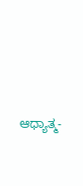ಆಧ್ಯಾತ್ಮ-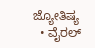ಜ್ಯೋತಿಷ್ಯ
  • ವೈರಲ್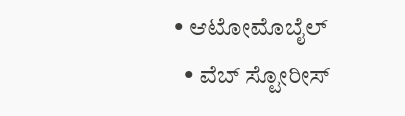• ಆಟೋಮೊಬೈಲ್
  • ವೆಬ್ ಸ್ಟೋರೀಸ್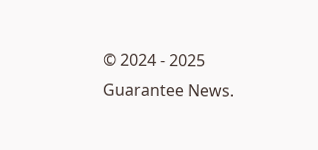© 2024 - 2025 Guarantee News.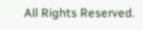All Rights Reserved.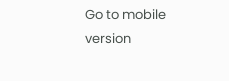Go to mobile version